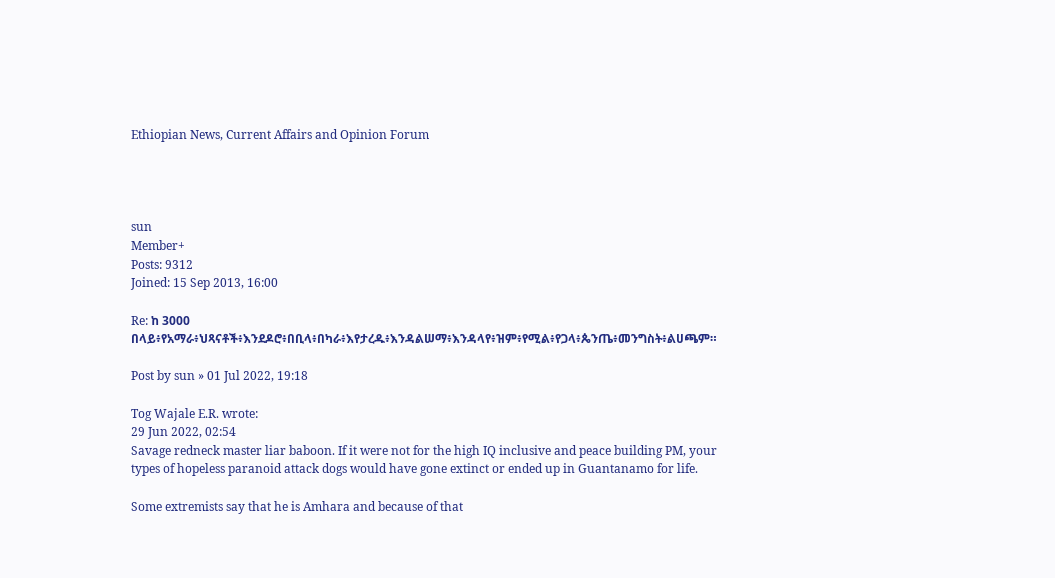Ethiopian News, Current Affairs and Opinion Forum




sun
Member+
Posts: 9312
Joined: 15 Sep 2013, 16:00

Re: ከ 3000 በላይ፥የአማራ፥ህጻናቶች፥እንደዶሮ፥በቢላ፥በካራ፥እየታረዱ፥እንዳልሠማ፥እንዳላየ፥ዝም፥የሚል፥የጋላ፥ጴንጤ፥መንግስት፥ልሀጫም።

Post by sun » 01 Jul 2022, 19:18

Tog Wajale E.R. wrote:
29 Jun 2022, 02:54
Savage redneck master liar baboon. If it were not for the high IQ inclusive and peace building PM, your types of hopeless paranoid attack dogs would have gone extinct or ended up in Guantanamo for life.

Some extremists say that he is Amhara and because of that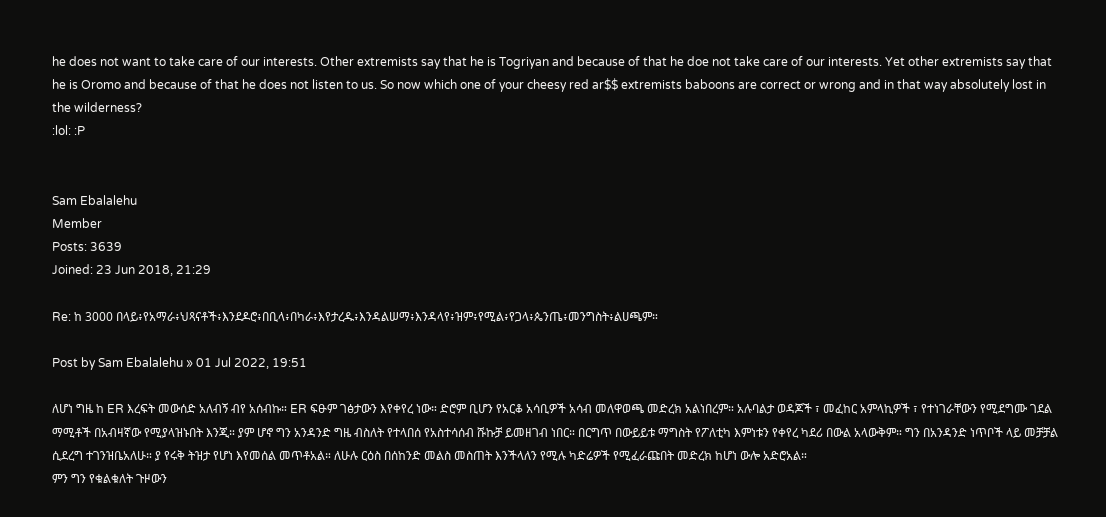he does not want to take care of our interests. Other extremists say that he is Togriyan and because of that he doe not take care of our interests. Yet other extremists say that he is Oromo and because of that he does not listen to us. So now which one of your cheesy red ar$$ extremists baboons are correct or wrong and in that way absolutely lost in the wilderness?
:lol: :P


Sam Ebalalehu
Member
Posts: 3639
Joined: 23 Jun 2018, 21:29

Re: ከ 3000 በላይ፥የአማራ፥ህጻናቶች፥እንደዶሮ፥በቢላ፥በካራ፥እየታረዱ፥እንዳልሠማ፥እንዳላየ፥ዝም፥የሚል፥የጋላ፥ጴንጤ፥መንግስት፥ልሀጫም።

Post by Sam Ebalalehu » 01 Jul 2022, 19:51

ለሆነ ግዜ ከ ER እረፍት መውሰድ አለብኝ ብየ አሰብኩ። ER ፍፁም ገፅታውን እየቀየረ ነው። ድሮም ቢሆን የአርቆ አሳቢዎች አሳብ መለዋወጫ መድረክ አልነበረም። አሉባልታ ወዳጆች ፣ መፈከር አምላኪዎች ፣ የተነገራቸውን የሚደግሙ ገደል ማሚቶች በአብዛኛው የሚያላዝኑበት እንጂ። ያም ሆኖ ግን አንዳንድ ግዜ ብስለት የተላበሰ የአስተሳሰብ ሹኩቻ ይመዘገብ ነበር። በርግጥ በውይይቱ ማግስት የፖለቲካ እምነቱን የቀየረ ካደሪ በውል አላውቅም። ግን በአንዳንድ ነጥቦች ላይ መቻቻል ሲደረግ ተገንዝቤአለሁ። ያ የሩቅ ትዝታ የሆነ እየመሰል መጥቶአል። ለሁሉ ርዕስ በሰከንድ መልስ መስጠት እንችላለን የሚሉ ካድሬዎች የሚፈራጩበት መድረክ ከሆነ ውሎ አድሮአል።
ምን ግን የቁልቁለት ጉዞውን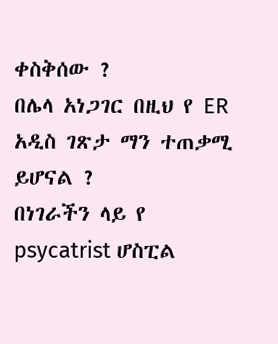ቀስቅሰው ?
በሌላ አነጋገር በዚህ የ ER አዲስ ገጽታ ማን ተጠቃሚ ይሆናል ?
በነገራችን ላይ የ psycatrist ሆስፒል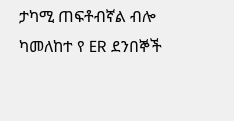ታካሚ ጠፍቶብኛል ብሎ ካመለከተ የ ER ደንበኞች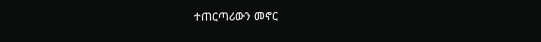ተጠርጣሪውን መኖር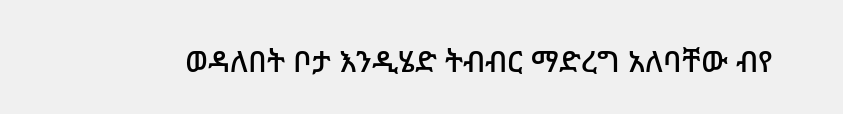ወዳለበት ቦታ እንዲሄድ ትብብር ማድረግ አለባቸው ብየ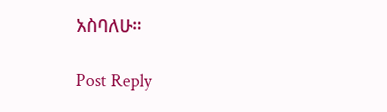አስባለሁ።

Post Reply